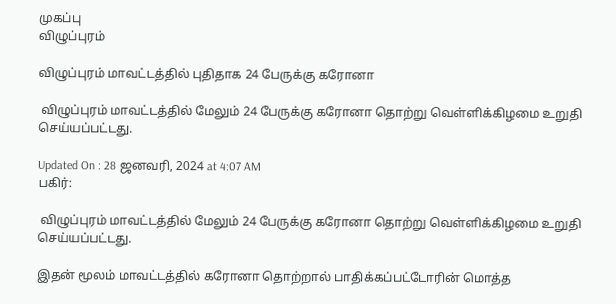முகப்பு
விழுப்புரம்

விழுப்புரம் மாவட்டத்தில் புதிதாக 24 பேருக்கு கரோனா

 விழுப்புரம் மாவட்டத்தில் மேலும் 24 பேருக்கு கரோனா தொற்று வெள்ளிக்கிழமை உறுதி செய்யப்பட்டது.

Updated On : 28 ஜனவரி, 2024 at 4:07 AM
பகிர்:

 விழுப்புரம் மாவட்டத்தில் மேலும் 24 பேருக்கு கரோனா தொற்று வெள்ளிக்கிழமை உறுதி செய்யப்பட்டது.

இதன் மூலம் மாவட்டத்தில் கரோனா தொற்றால் பாதிக்கப்பட்டோரின் மொத்த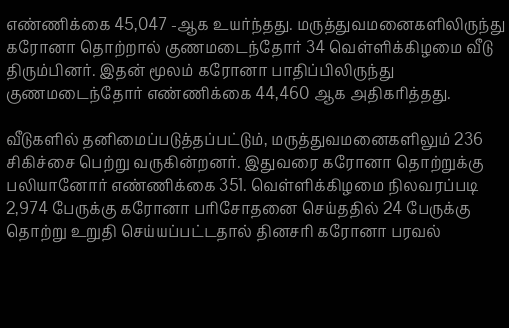எண்ணிக்கை 45,047 -ஆக உயர்ந்தது. மருத்துவமனைகளிலிருந்து கரோனா தொற்றால் குணமடைந்தோர் 34 வெள்ளிக்கிழமை வீடு திரும்பினர். இதன் மூலம் கரோனா பாதிப்பிலிருந்து குணமடைந்தோர் எண்ணிக்கை 44,460 ஆக அதிகரித்தது.

வீடுகளில் தனிமைப்படுத்தப்பட்டும், மருத்துவமனைகளிலும் 236 சிகிச்சை பெற்று வருகின்றனர். இதுவரை கரோனா தொற்றுக்கு பலியானோர் எண்ணிக்கை 351. வெள்ளிக்கிழமை நிலவரப்படி 2,974 பேருக்கு கரோனா பரிசோதனை செய்ததில் 24 பேருக்கு தொற்று உறுதி செய்யப்பட்டதால் தினசரி கரோனா பரவல்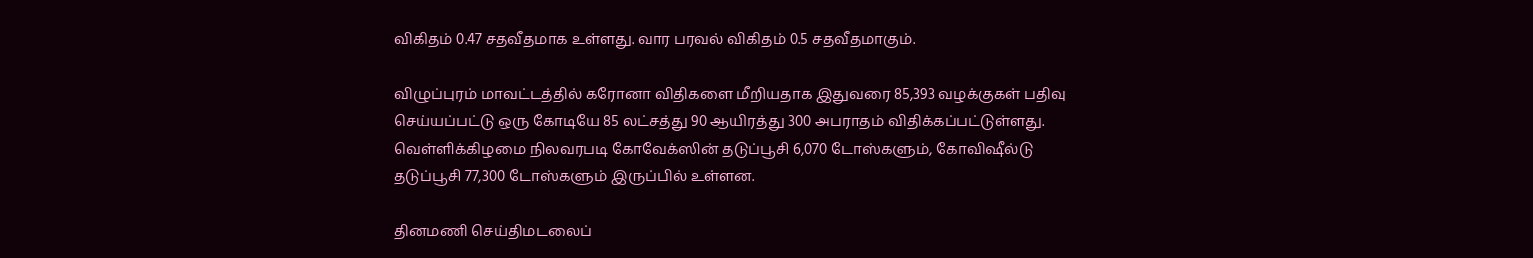விகிதம் 0.47 சதவீதமாக உள்ளது. வார பரவல் விகிதம் 0.5 சதவீதமாகும்.

விழுப்புரம் மாவட்டத்தில் கரோனா விதிகளை மீறியதாக இதுவரை 85,393 வழக்குகள் பதிவு செய்யப்பட்டு ஒரு கோடியே 85 லட்சத்து 90 ஆயிரத்து 300 அபராதம் விதிக்கப்பட்டுள்ளது. வெள்ளிக்கிழமை நிலவரபடி கோவேக்ஸின் தடுப்பூசி 6,070 டோஸ்களும், கோவிஷீல்டு தடுப்பூசி 77,300 டோஸ்களும் இருப்பில் உள்ளன.

தினமணி செய்திமடலைப்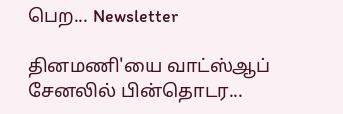பெற... Newsletter

தினமணி'யை வாட்ஸ்ஆப் சேனலில் பின்தொடர...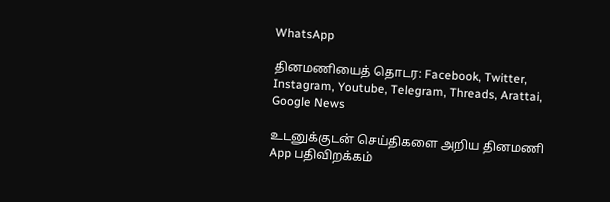WhatsApp

தினமணியைத் தொடர: Facebook, Twitter, Instagram, Youtube, Telegram, Threads, Arattai, Google News

உடனுக்குடன் செய்திகளை அறிய தினமணி App பதிவிறக்கம்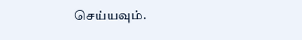செய்யவும்.